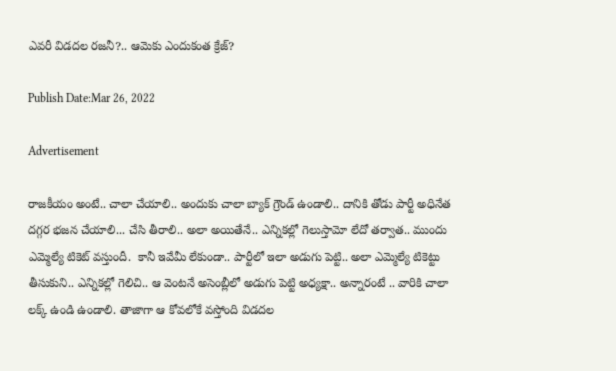ఎవరీ విడదల రజనీ?.. ఆమెకు ఎందుకంత క్రేజ్‌?

Publish Date:Mar 26, 2022

Advertisement

రాజకీయం అంటే.. చాలా చేయాలి.. అందుకు చాలా బ్యాక్ గ్రౌండ్ ఉండాలి.. దానికి తోడు పార్టీ అధినేత ద‌గ్గ‌ర‌ భజన చేయాలి... చేసి తీరాలి.. అలా అయితేనే.. ఎన్నికల్లో గెలుస్తామో లేదో తర్వాత.. ముందు ఎమ్మెల్యే టికెట్ వస్తుందీ.  కానీ ఇవేమీ లేకుండా.. పార్టీలో ఇలా అడుగు పెట్టి.. అలా ఎమ్మెల్యే టికెట్టు తీసుకుని.. ఎన్నికల్లో గెలిచి.. ఆ వెంటనే అసెంబ్లీలో అడుగు పెట్టి అధ్యక్షా.. అన్నారంటే .. వారికి చాలా లక్క్ ఉండి ఉండాలి. తాజాగా ఆ కోవలోకే వస్తోంది విడదల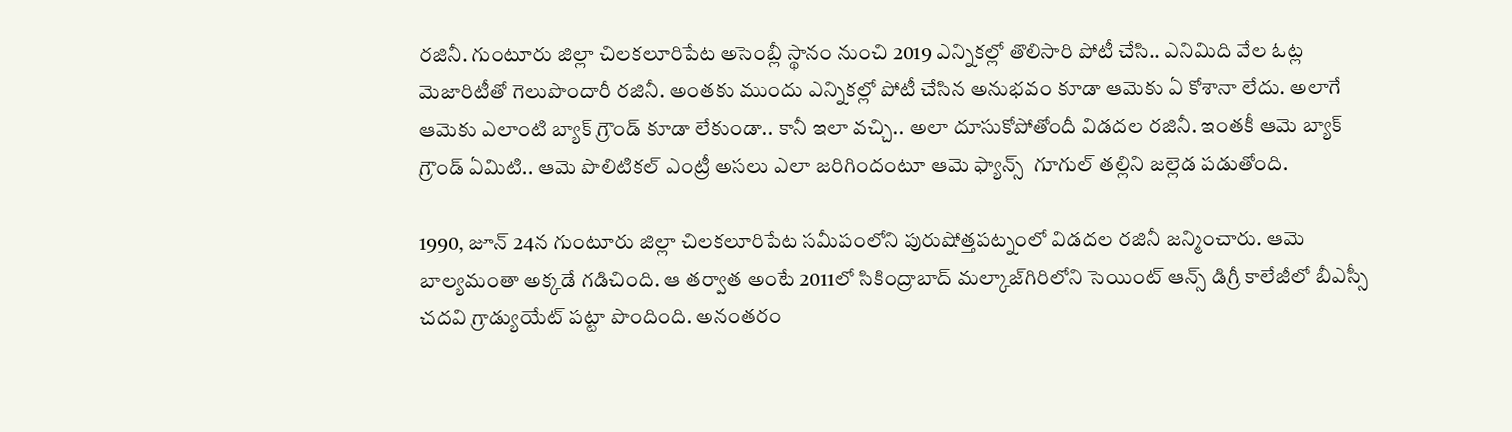రజినీ. గుంటూరు జిల్లా చిలకలూరిపేట అసెంబ్లీ స్థానం నుంచి 2019 ఎన్నికల్లో తొలిసారి పోటీ చేసి.. ఎనిమిది వేల ఓట్ల మెజారిటీతో గెలుపొందారీ రజినీ. అంతకు ముందు ఎన్నికల్లో పోటీ చేసిన అనుభవం కూడా ఆమెకు ఏ కోశానా లేదు. అలాగే ఆమెకు ఎలాంటి బ్యాక్ గ్రౌండ్ కూడా లేకుండా.. కానీ ఇలా వచ్చి.. అలా దూసుకోపోతోందీ విడదల రజినీ. ఇంతకీ ఆమె బ్యాక్ గ్రౌండ్ ఏమిటి.. ఆమె పొలిటికల్ ఎంట్రీ అసలు ఎలా జరిగిందంటూ ఆమె ఫ్యాన్స్  గూగుల్‌ తల్లిని జల్లెడ పడుతోంది.

1990, జూన్ 24న గుంటూరు జిల్లా చిలకలూరిపేట సమీపంలోని పురుషోత్తపట్నంలో విడదల రజినీ జన్మించారు. ఆమె బాల్యమంతా అక్కడే గడిచింది. ఆ తర్వాత అంటే 2011లో సికింద్రాబాద్‌ మల్కాజ్‌గిరిలోని సెయింట్ ఆన్స్ డిగ్రీ కాలేజీలో బీఎస్సీ చదవి గ్రాడ్యుయేట్ పట్టా పొందింది. అనంతరం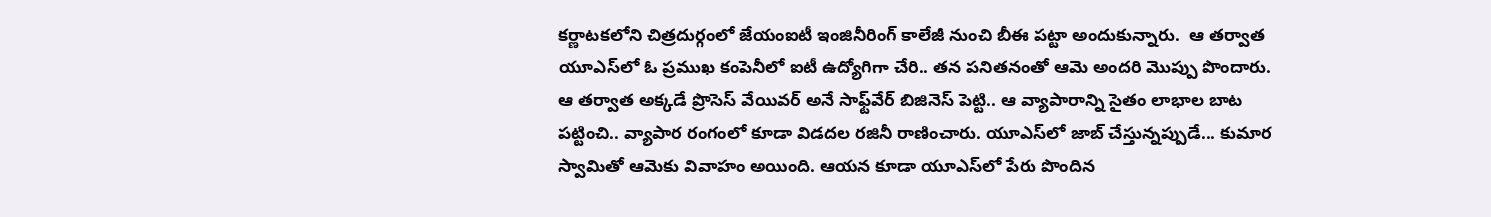కర్ణాటకలోని చిత్రదుర్గంలో జేయంఐటీ ఇంజినీరింగ్ కాలేజీ నుంచి బీఈ పట్టా అందుకున్నారు.  ఆ తర్వాత యూఎస్‌లో ఓ ప్రముఖ కంపెనీలో ఐటీ ఉద్యోగిగా చేరి.. తన పనితనంతో ఆమె అందరి మొప్పు పొందారు. ఆ తర్వాత అక్కడే ప్రొసెస్ వేయివర్ అనే సాఫ్ట్‌వేర్ బిజినెస్ పెట్టి.. ఆ వ్యాపారాన్ని సైతం లాభాల బాట పట్టించి.. వ్యాపార రంగంలో కూడా విడదల రజినీ రాణించారు. యూఎస్‌లో జాబ్ చేస్తున్నప్పుడే... కుమార స్వామితో ఆమెకు వివాహం అయింది. ఆయన కూడా యూఎస్‌లో పేరు పొందిన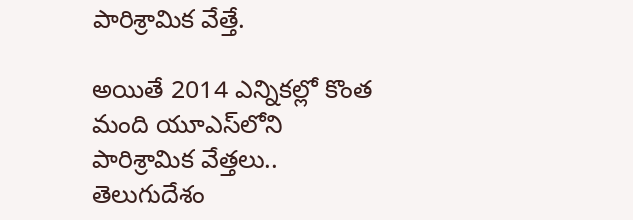పారిశ్రామిక వేత్తే.

అయితే 2014 ఎన్నికల్లో కొంత మంది యూఎస్‌లోని పారిశ్రామిక వేత్తలు.. తెలుగుదేశం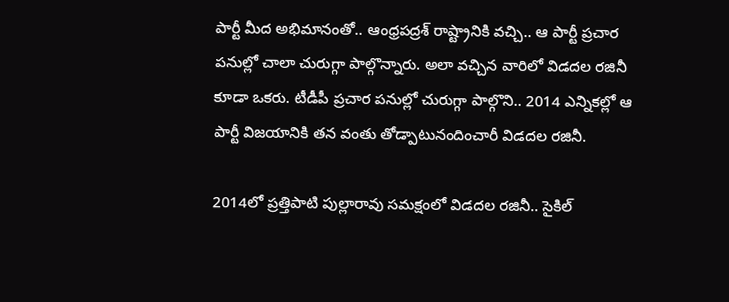పార్టీ మీద అభిమానంతో.. ఆంధ్రపద్రశ్ రాష్ట్రానికి వచ్చి.. ఆ పార్టీ ప్రచార పనుల్లో చాలా చురుగ్గా పాల్గొన్నారు. అలా వచ్చిన వారిలో విడదల రజినీ కూడా ఒకరు. టీడీపీ ప్రచార పనుల్లో చురుగ్గా పాల్గొని.. 2014 ఎన్నికల్లో ఆ పార్టీ విజయానికి తన వంతు తోడ్పాటునందించారీ విడదల రజినీ.

2014లో ప్రత్తిపాటి పుల్లారావు సమక్షంలో విడదల రజినీ.. సైకిల్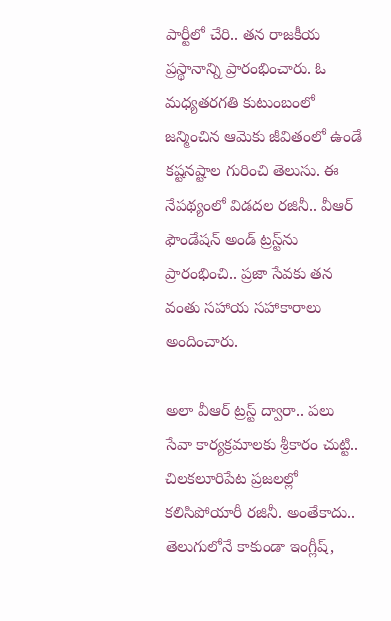పార్టీలో చేరి.. తన రాజకీయ ప్రస్థానాన్ని ప్రారంభించారు. ఓ మధ్యతరగతి కుటుంబంలో జన్మించిన ఆమెకు జీవితంలో ఉండే కష్టనష్టాల గురించి తెలుసు. ఈ నేపథ్యంలో విడదల రజినీ.. వీఆర్ ఫౌండేషన్ అండ్ ట్రస్ట్‌ను ప్రారంభించి.. ప్రజా సేవకు తన వంతు సహాయ సహాకారాలు  అందించారు.

అలా వీఆర్ ట్రస్ట్ ద్వారా.. పలు సేవా కార్యక్రమాలకు శ్రీకారం చుట్టి.. చిలకలూరిపేట ప్రజలల్లో కలిసిపోయారీ రజినీ. అంతేకాదు.. తెలుగులోనే కాకుండా ఇంగ్లీష్,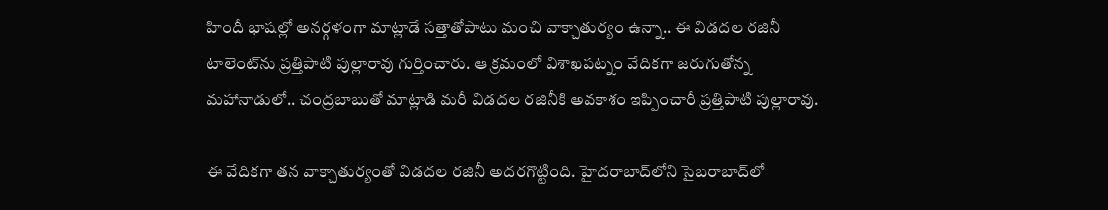హిందీ భాషల్లో అనర్గళంగా మాట్లాడే సత్తాతోపాటు మంచి వాక్చాతుర్యం ఉన్నా.. ఈ విడదల రజినీ టాలెంట్‌ను ప్రత్తిపాటి పుల్లారావు గుర్తించారు. ఆ క్రమంలో విశాఖపట్నం వేదికగా జరుగుతోన్న మహానాడులో.. చంద్రబాబుతో మాట్లాడి మరీ విడదల రజినీకి అవకాశం ఇప్పించారీ ప్రత్తిపాటి పుల్లారావు.

ఈ వేదికగా తన వాక్చాతుర్యంతో విడదల రజినీ అదరగొట్టింది. హైదరాబాద్‌లోని సైబరాబాద్‌లో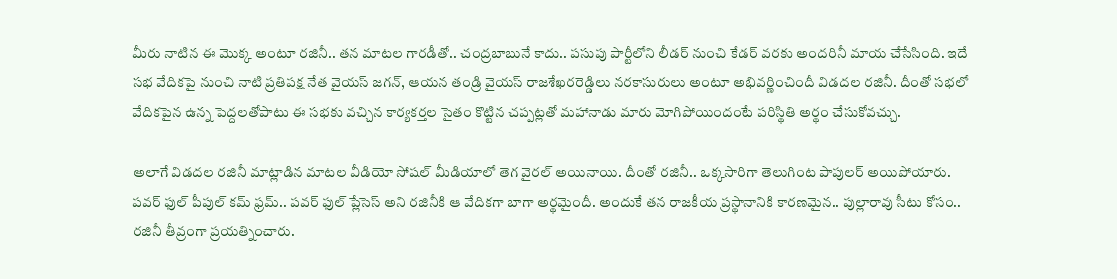మీరు నాటిన ఈ మొక్క అంటూ రజినీ.. తన మాటల గారడీతో.. చంద్రబాబునే కాదు.. పసుపు పార్టీలోని లీడర్ నుంచి కేడర్ వరకు అందరినీ మాయ చేసేసింది. ఇదే సభ వేదికపై నుంచి నాటి ప్రతిపక్ష నేత వైయస్ జగన్, ఆయన తండ్రి వైయస్ రాజశేఖరరెడ్డిలు నరకాసురులు అంటూ అభివర్ణించిందీ విడదల రజినీ. దీంతో సభలో వేదికపైన ఉన్న పెద్దలతోపాటు ఈ సభకు వచ్చిన కార్యకర్తల సైతం కొట్టిన చప్పట్లతో మహానాడు మారు మోగిపోయిందంటే పరిస్థితి అర్థం చేసుకోవచ్చు.

అలాగే విడదల రజినీ మాట్లాడిన మాటల వీడియో సోషల్ మీడియాలో తెగ వైరల్ అయినాయి. దీంతో రజినీ.. ఒక్కసారిగా తెలుగింట పాపులర్ అయిపోయారు. పవర్ ఫుల్ పీపుల్ కమ్ ఫ్రమ్.. పవర్ ఫుల్ ప్లేసెస్ అని రజినీకి ఆ వేదికగా బాగా అర్థమైందీ. అందుకే తన రాజకీయ ప్రస్థానానికి కారణమైన.. పుల్లారావు సీటు కోసం.. రజినీ తీవ్రంగా ప్రయత్నించారు.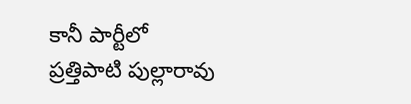కానీ పార్టీలో ప్రత్తిపాటి పుల్లారావు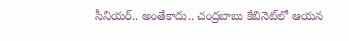సీనియర్.. అంతేకాదు.. చంద్రబాబు కేబినెట్‌లో ఆయన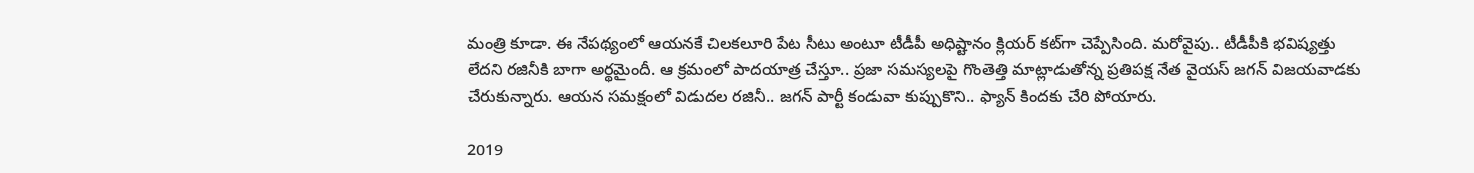మంత్రి కూడా. ఈ నేపథ్యంలో ఆయనకే చిలకలూరి పేట సీటు అంటూ టీడీపీ అధిష్టానం క్లియర్ కట్‌గా చెప్పేసింది. మరోవైపు.. టీడీపీకి భవిష్యత్తు లేదని రజినీకి బాగా అర్థమైందీ. ఆ క్రమంలో పాదయాత్ర చేస్తూ.. ప్రజా సమస్యలపై గొంతెత్తి మాట్లాడుతోన్న ప్రతిపక్ష నేత వైయస్ జగన్‌ విజయవాడకు చేరుకున్నారు. ఆయన సమక్షంలో విడుదల రజినీ.. జగన్ పార్టీ కండువా కుప్పుకొని.. ఫ్యాన్ కిందకు చేరి పోయారు.

2019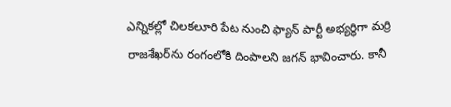ఎన్నికల్లో చిలకలూరి పేట నుంచి ఫ్యాన్ పార్టీ అభ్యర్థిగా మర్రి రాజశేఖర్‌ను రంగంలోకి దింపాలని జగన్ భావించారు. కానీ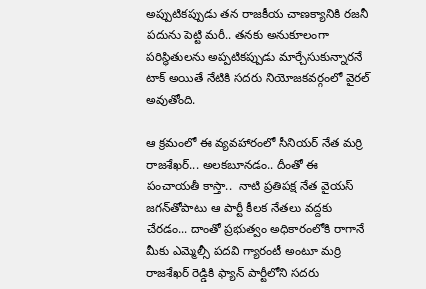అప్పుటికప్పుడు తన రాజకీయ చాణక్యానికి రజనీ పదును పెట్టి మరీ.. తనకు అనుకూలంగా పరిస్థితులను అప్పటికప్పుడు మార్చేసుకున్నారనే టాక్ అయితే నేటికి సదరు నియోజకవర్గంలో వైరల్ అవుతోంది.

ఆ క్రమంలో ఈ వ్యవహారంలో సీనియర్ నేత మర్రి రాజశేఖర్... అలకబూనడం.. దీంతో ఈ పంచాయతీ కాస్తా..  నాటి ప్రతిపక్ష నేత వైయస్ జగన్‌తోపాటు ఆ పార్టీ కీలక నేతలు వద్దకు చేరడం... దాంతో ప్రభుత్వం అధికారంలోకి రాగానే మీకు ఎమ్మెల్సీ పదవి గ్యారంటీ అంటూ మర్రి రాజశేఖర్ రెడ్డికి ఫ్యాన్ పార్టీలోని సదరు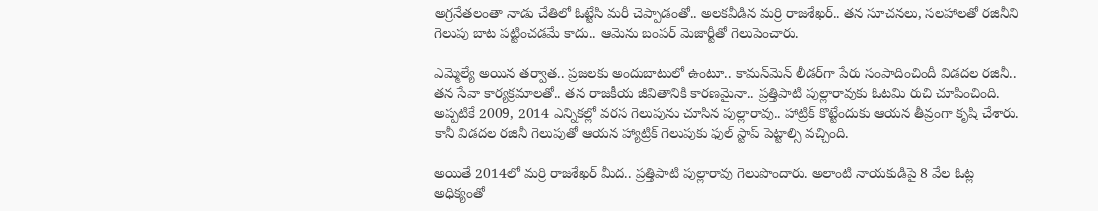అగ్రనేతలంతా నాడు చేతిలో ఓట్టేసి మరీ చెప్పాడంతో.. అలకవీడిన మర్రి రాజశేఖర్.. తన సూచనలు, సలహాలతో రజినీని గెలుపు బాట పట్టించడమే కాదు.. ఆమెను బంపర్ మెజార్టీతో గెలుపెంచారు.

ఎమ్మెల్యే అయిన తర్వాత.. ప్రజలకు అందుబాటులో ఉంటూ.. కామన్‌మెన్ లీడర్‌గా పేరు సంపాదించిందీ విడదల రజినీ.. తన సేవా కార్యక్రమాలతో.. తన రాజకీయ జీవితానికి కారణమైనా.. ప్రత్తిపాటి పుల్లారావుకు ఓటమి రుచి చూపించింది. అప్పటికే 2009, 2014 ఎన్నికల్లో వరస గెలుపును చూసిన పుల్లారావు.. హాట్రిక్ కొట్టేందుకు ఆయన తీవ్రంగా కృషి చేశారు. కానీ విడదల రజినీ గెలుపుతో ఆయన హ్యాట్రిక్ గెలుపుకు ఫుల్ స్టాప్ పెట్టాల్సి వచ్చింది.

అయితే 2014లో మర్రి రాజశేఖర్ మీద.. ప్రత్తిపాటి పుల్లారావు గెలుపొందారు. అలాంటి నాయకుడిపై 8 వేల ఓట్ల అధిక్యంతో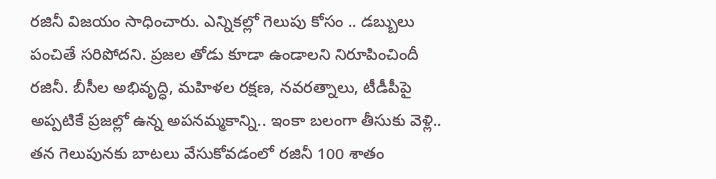రజినీ విజయం సాధించారు. ఎన్నికల్లో గెలుపు కోసం .. డబ్బులు పంచితే సరిపోదని. ప్రజల తోడు కూడా ఉండాలని నిరూపించిందీ రజినీ. బీసీల అభివృద్ధి, మహిళల రక్షణ, నవరత్నాలు, టీడీపీపై అప్పటికే ప్రజల్లో ఉన్న అపనమ్మకాన్ని.. ఇంకా బలంగా తీసుకు వెళ్లి.. తన గెలుపునకు బాటలు వేసుకోవడంలో రజినీ 100 శాతం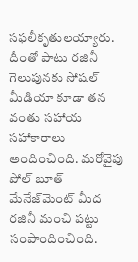సఫలీకృతులయ్యారు. దీంతో పాటు రజినీ గెలుపునకు సోషల్ మీడియా కూడా తన వంతు సహాయ సహాకారాలు అందించింది. మరోవైపు పోల్ బూత్ మేనేజ్‌మెంట్ మీద రజినీ మంచి పట్టు సంపాందించింది.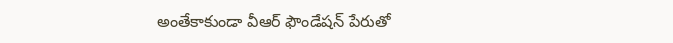అంతేకాకుండా వీఆర్ ఫౌండేషన్ పేరుతో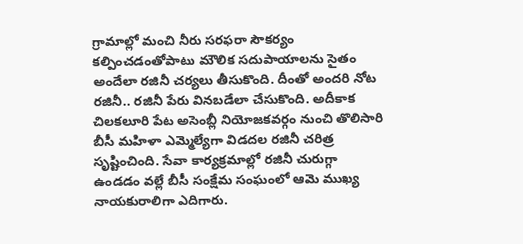గ్రామాల్లో మంచి నీరు సరఫరా సౌకర్యం కల్పించడంతోపాటు మౌలిక సదుపాయాలను సైతం అందేలా రజినీ చర్యలు తీసుకొంది. దీంతో అందరి నోట రజినీ.. రజినీ పేరు వినబడేలా చేసుకొంది. అదీకాక చిలకలూరి పేట అసెంబ్లీ నియోజకవర్గం నుంచి తొలిసారి బీసీ మహిళా ఎమ్మెల్యేగా విడదల రజినీ చరిత్ర సృష్టించింది. సేవా కార్యక్రమాల్లో రజినీ చురుగ్గా ఉండడం వల్లే బీసీ సంక్షేమ సంఘంలో ఆమె ముఖ్య నాయకురాలిగా ఎదిగారు.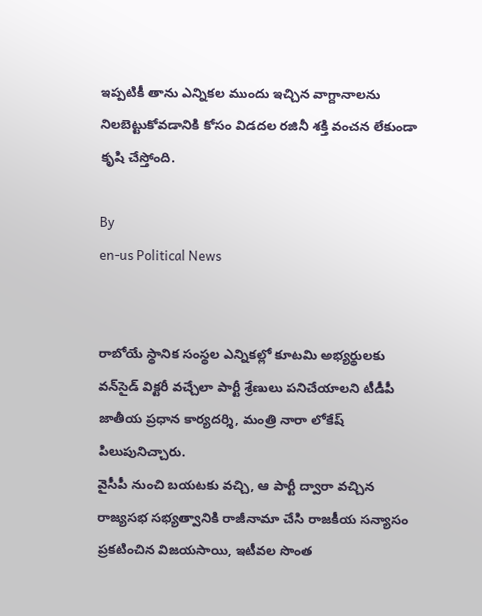ఇప్పటికీ తాను ఎన్నికల ముందు ఇచ్చిన వాగ్దానాలను నిలబెట్టుకోవడానికి కోసం విడదల రజినీ శక్తి వంచన లేకుండా కృషి చేస్తోంది.

By
en-us Political News


రాబోయే స్థానిక సంస్థల ఎన్నికల్లో కూటమి అభ్యర్థులకు వన్‌సైడ్ విక్టరీ వచ్చేలా పార్టీ శ్రేణులు పనిచేయాలని టీడీపీ జాతీయ ప్రధాన కార్యదర్శి, మంత్రి నారా లోకేష్ పిలుపునిచ్చారు.
వైసీపీ నుంచి బయటకు వచ్చి, ఆ పార్టీ ద్వారా వచ్చిన రాజ్యసభ సభ్యత్వానికి రాజీనామా చేసి రాజకీయ సన్యాసం ప్రకటించిన విజయసాయి, ఇటీవల సొంత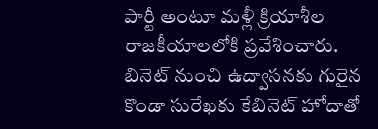పార్టీ అంటూ మళ్లీ క్రియాశీల రాజకీయాలలోకి ప్రవేశించారు.
బినెట్ నుంచి ఉద్వాసనకు గురైన కొండా సురేఖకు కేబినెట్ హోదాతో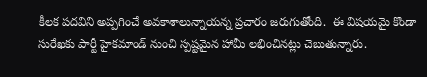కీలక పదవిని అప్పగించే అవకాశాలున్నాయన్న ప్రచారం జరుగుతోంది.  ఈ విషయమై కొండా సురేఖకు పార్టీ హైకమాండ్ నుంచి స్పష్టమైన హామీ లభించినట్లు చెబుతున్నారు.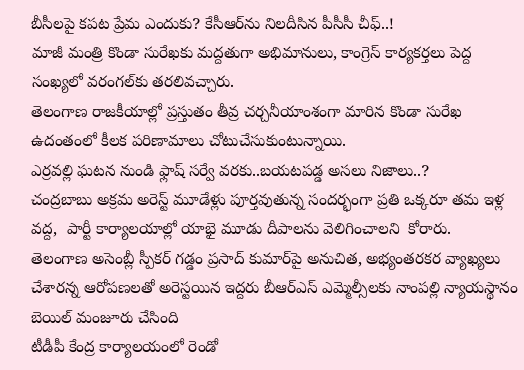బీసీలపై కపట ప్రేమ ఎందుకు? కేసీఆర్‌ను నిలదీసిన పీసీసీ చీఫ్..!
మాజీ మంత్రి కొండా సురేఖకు మద్దతుగా అభిమానులు, కాంగ్రెస్ కార్యకర్తలు పెద్ద సంఖ్యలో వరంగల్‌కు తరలివచ్చారు.
తెలంగాణ రాజకీయాల్లో ప్రస్తుతం తీవ్ర చర్చనీయాంశంగా మారిన కొండా సురేఖ ఉదంతంలో కీలక పరిణామాలు చోటుచేసుకుంటున్నాయి.
ఎర్రవల్లి ఘటన నుండి ఫ్లాష్ సర్వే వరకు..బయటపడ్డ అసలు నిజాలు..?
చంద్రబాబు అక్రమ అరెస్ట్ మూడేళ్లు పూర్తవుతున్న సందర్భంగా ప్రతి ఒక్కరూ తమ ఇళ్ల వద్ద,  పార్టీ కార్యాలయాల్లో యాభై మూడు దీపాలను వెలిగించాలని  కోరారు.
తెలంగాణ అసెంబ్లీ స్పీకర్ గడ్డం ప్రసాద్ కుమార్‌పై అనుచిత, అభ్యంతరకర వ్యాఖ్యలు చేశారన్న ఆరోపణలతో అరెస్టయిన ఇద్దరు బీఆర్ఎస్ ఎమ్మెల్సీలకు నాంపల్లి న్యాయస్థానం బెయిల్ మంజూరు చేసింది
టీడీపీ కేంద్ర కార్యాలయంలో రెండో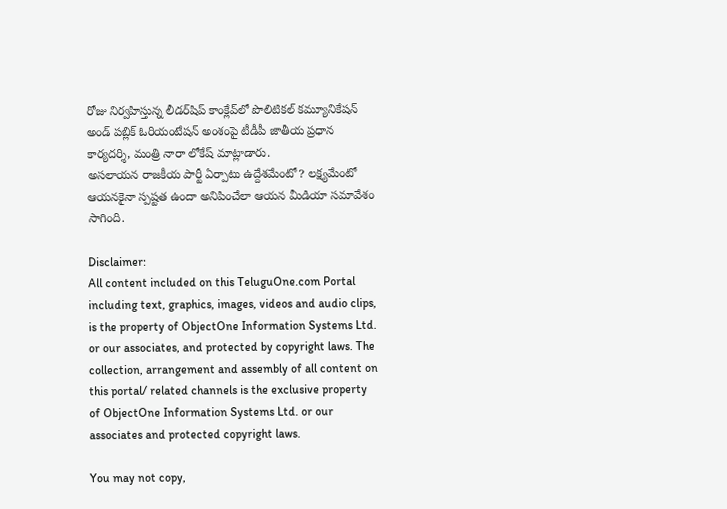రోజు నిర్వహిస్తున్న లీడర్‌షిప్ కాంక్లేవ్‌లో పొలిటికల్ కమ్యూనికేషన్ అండ్ పబ్లిక్ ఓరియంటేషన్ అంశంపై టీడీపీ జాతీయ ప్రధాన కార్యదర్శి, మంత్రి నారా లోకేష్ మాట్లాడారు.
అసలాయన రాజకీయ పార్టీ ఏర్పాటు ఉద్దేశమేంటో? లక్ష్యమేంటో ఆయనకైనా స్పష్టత ఉందా అనిపించేలా ఆయన మీడియా సమావేశం సాగింది.

Disclaimer:
All content included on this TeluguOne.com Portal including text, graphics, images, videos and audio clips, is the property of ObjectOne Information Systems Ltd. or our associates, and protected by copyright laws. The collection, arrangement and assembly of all content on this portal/ related channels is the exclusive property of ObjectOne Information Systems Ltd. or our associates and protected copyright laws.

You may not copy,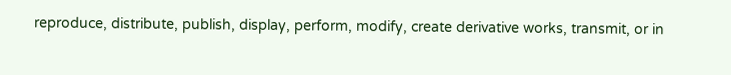reproduce, distribute, publish, display, perform, modify, create derivative works, transmit, or in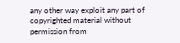any other way exploit any part of copyrighted material without permission from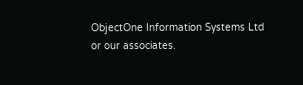ObjectOne Information Systems Ltd or our associates.